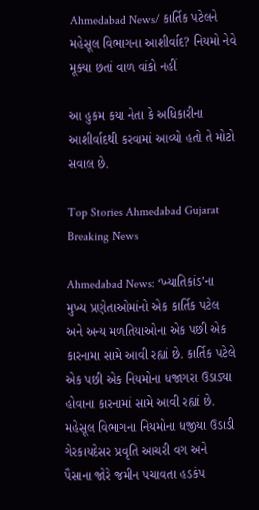Ahmedabad News/ કાર્તિક પટેલને મહેસૂલ વિભાગના આશીર્વાદ? નિયમો નેવે મૂક્યા છતાં વાળ વાંકો નહીં

આ હુકમ કયા નેતા કે અધિકારીના આશીર્વાદથી કરવામાં આવ્યો હતો તે મોટો સવાલ છે.

Top Stories Ahmedabad Gujarat Breaking News

Ahmedabad News: ‘ખ્યાતિકાંડ’ના મુખ્ય પ્રણેતાઓમાંનો એક કાર્તિક પટેલ અને અન્ય મળતિયાઓના એક પછી એક કારનામા સામે આવી રહ્યાં છે. કાર્તિક પટેલે એક પછી એક નિયમોના ધજાગરા ઉડાડ્યા હોવાના કારનામાં સામે આવી રહ્યાં છે. મહેસૂલ વિભાગના નિયમોના ધજીયા ઉડાડી ગેરકાયદેસર પ્રવૃતિ આચરી વગ અને પૈસાના જોરે જમીન પચાવતા હડકંપ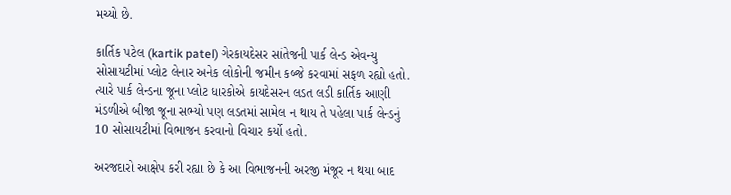મચ્યો છે.

કાર્તિક પટેલ (kartik patel) ગેરકાયદેસર સાંતેજની પાર્ક લેન્ડ એવન્યુ સોસાયટીમાં પ્લોટ લેનાર અનેક લોકોની જમીન કબ્જે કરવામાં સફળ રહ્યો હતો. ત્યારે પાર્ક લેન્ડના જૂના પ્લોટ ધારકોએ કાયદેસરન લડત લડી કાર્તિક આણી મંડળીએ બીજા જૂના સભ્યો પણ લડતમાં સામેલ ન થાય તે પહેલા પાર્ક લેન્ડનું 10 સોસાયટીમાં વિભાજન કરવાનો વિચાર કર્યો હતો.

અરજદારો આક્ષેપ કરી રહ્યા છે કે આ વિભાજનની અરજી મંજૂર ન થયા બાદ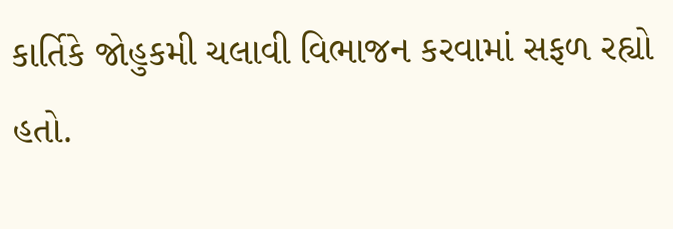કાર્તિકે જોહુકમી ચલાવી વિભાજન કરવામાં સફળ રહ્યો હતો.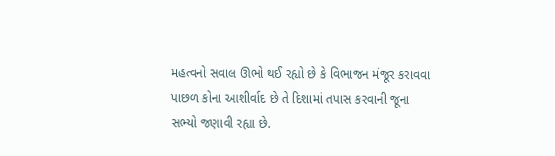મહત્વનો સવાલ ઊભો થઈ રહ્યો છે કે વિભાજન મંજૂર કરાવવા પાછળ કોના આશીર્વાદ છે તે દિશામાં તપાસ કરવાની જૂના સભ્યો જણાવી રહ્યા છે.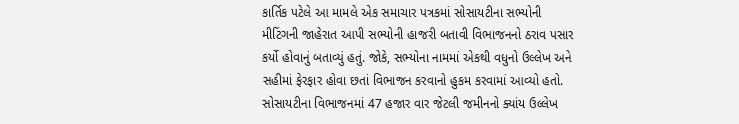કાર્તિક પટેલે આ મામલે એક સમાચાર પત્રકમાં સોસાયટીના સભ્યોની મીટિંગની જાહેરાત આપી સભ્યોની હાજરી બતાવી વિભાજનનો ઠરાવ પસાર કર્યો હોવાનું બતાવ્યું હતું. જોકે, સભ્યોના નામમાં એકથી વધુનો ઉલ્લેખ અને સહીમાં ફેરફાર હોવા છતાં વિભાજન કરવાનો હુકમ કરવામાં આવ્યો હતો. સોસાયટીના વિભાજનમાં 47 હજાર વાર જેટલી જમીનનો ક્યાંય ઉલ્લેખ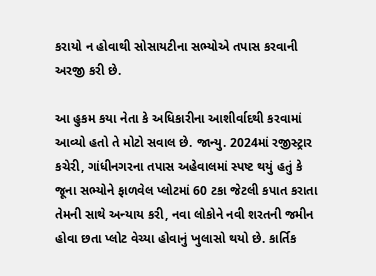કરાયો ન હોવાથી સોસાયટીના સભ્યોએ તપાસ કરવાની અરજી કરી છે.

આ હુકમ કયા નેતા કે અધિકારીના આશીર્વાદથી કરવામાં આવ્યો હતો તે મોટો સવાલ છે. જાન્યુ. 2024માં રજીસ્ટ્રાર કચેરી, ગાંધીનગરના તપાસ અહેવાલમાં સ્પષ્ટ થયું હતું કે જૂના સભ્યોને ફાળવેલ પ્લોટમાં 60 ટકા જેટલી કપાત કરાતા તેમની સાથે અન્યાય કરી, નવા લોકોને નવી શરતની જમીન હોવા છતા પ્લોટ વેચ્યા હોવાનું ખુલાસો થયો છે. કાર્તિક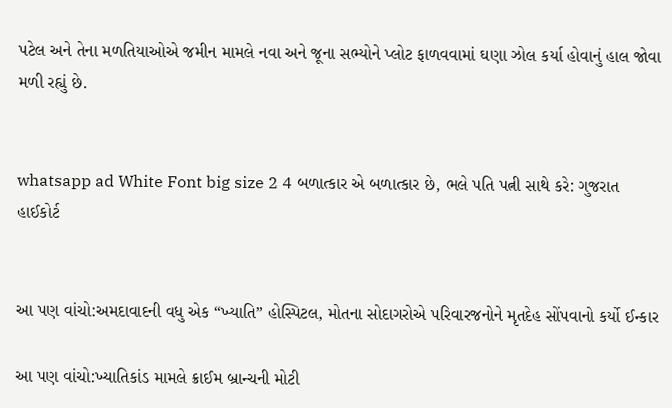પટેલ અને તેના મળતિયાઓએ જમીન મામલે નવા અને જૂના સભ્યોને પ્લોટ ફાળવવામાં ઘણા ઝોલ કર્યા હોવાનું હાલ જોવા મળી રહ્યું છે.


whatsapp ad White Font big size 2 4 બળાત્કાર એ બળાત્કાર છે, ભલે પતિ પત્ની સાથે કરે: ગુજરાત હાઈકોર્ટ


આ પણ વાંચો:અમદાવાદની વધુ એક “ખ્યાતિ” હોસ્પિટલ, મોતના સોદાગરોએ પરિવારજનોને મૃતદેહ સોંપવાનો કર્યો ઈન્કાર

આ પણ વાંચો:ખ્યાતિકાંડ મામલે ક્રાઈમ બ્રાન્ચની મોટી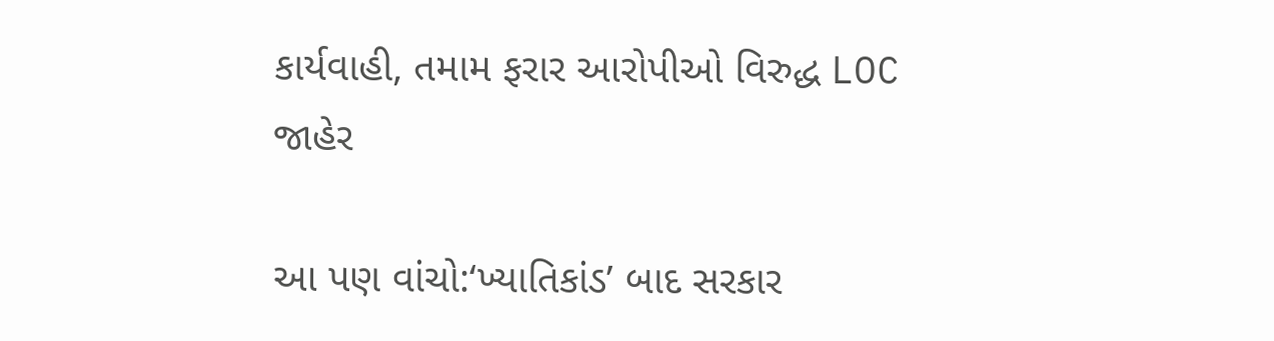કાર્યવાહી, તમામ ફરાર આરોપીઓ વિરુદ્ધ LOC જાહેર

આ પણ વાંચો:‘ખ્યાતિકાંડ’ બાદ સરકાર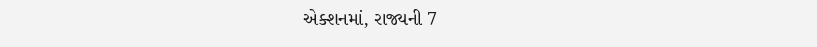એક્શનમાં, રાજ્યની 7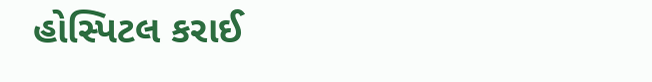હોસ્પિટલ કરાઈ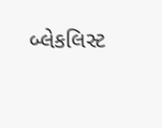બ્લેકલિસ્ટ